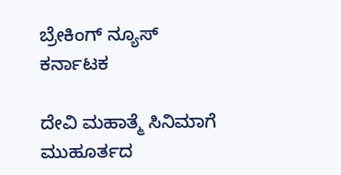ಬ್ರೇಕಿಂಗ್ ನ್ಯೂಸ್
ಕರ್ನಾಟಕ

ದೇವಿ ಮಹಾತ್ಮೆ ಸಿನಿಮಾಗೆ ಮುಹೂರ್ತದ‌‌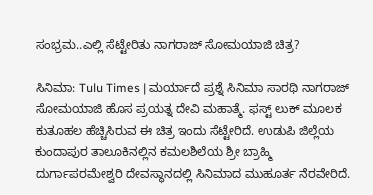ಸಂಭ್ರಮ..ಎಲ್ಲಿ ಸೆಟ್ಟೇರಿತು ನಾಗರಾಜ್ ಸೋಮಯಾಜಿ ಚಿತ್ರ?

ಸಿನಿಮಾ: Tulu Times | ಮರ್ಯಾದೆ ಪ್ರಶ್ನೆ ಸಿನಿಮಾ ಸಾರಥಿ ನಾಗರಾಜ್ ಸೋಮಯಾಜಿ ಹೊಸ ಪ್ರಯತ್ನ‌ ದೇವಿ‌ ಮಹಾತ್ಮೆ. ಫಸ್ಟ್ ಲುಕ್ ಮೂಲಕ ಕುತೂಹಲ ಹೆಚ್ಚಿಸಿರುವ ಈ ಚಿತ್ರ ಇಂದು‌ ಸೆಟ್ಟೇರಿದೆ. ಉಡುಪಿ ಜಿಲ್ಲೆಯ ಕುಂದಾಪುರ ತಾಲೂಕಿನಲ್ಲಿನ ಕಮಲಶಿಲೆಯ ಶ್ರೀ ಬ್ರಾಹ್ಮಿ ದುರ್ಗಾಪರಮೇಶ್ವರಿ ದೇವಸ್ಥಾನದಲ್ಲಿ ಸಿನಿಮಾದ ಮುಹೂರ್ತ ನೆರವೇರಿದೆ.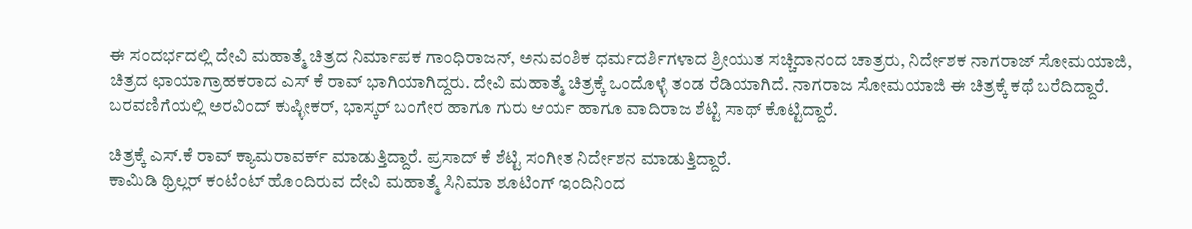ಈ ಸಂದರ್ಭದಲ್ಲಿ ದೇವಿ ಮಹಾತ್ಮೆ ಚಿತ್ರದ‌ ನಿರ್ಮಾಪಕ ಗಾಂಧಿರಾಜನ್, ಅನುವಂಶಿಕ ಧರ್ಮದರ್ಶಿಗಳಾದ ಶ್ರೀಯುತ ಸಚ್ಚಿದಾನಂದ ಚಾತ್ರರು, ನಿರ್ದೇಶಕ‌ ನಾಗರಾಜ್ ಸೋಮಯಾಜಿ, ಚಿತ್ರದ ‌ಛಾಯಾಗ್ರಾಹಕರಾದ ಎಸ್ ಕೆ ರಾವ್ ಭಾಗಿಯಾಗಿದ್ದರು. ದೇವಿ ಮಹಾತ್ಮೆ ಚಿತ್ರಕ್ಕೆ‌ ಒಂದೊಳ್ಳೆ ತಂಡ ರೆಡಿಯಾಗಿದೆ. ನಾಗರಾಜ ಸೋಮಯಾಜಿ ಈ ಚಿತ್ರಕ್ಕೆ ಕಥೆ ಬರೆದಿದ್ದಾರೆ. ಬರವಣಿಗೆಯಲ್ಲಿ ಅರವಿಂದ್ ಕುಪ್ಳೀಕರ್, ಭಾಸ್ಕರ್ ಬಂಗೇರ‌ ಹಾಗೂ ಗುರು ಆರ್ಯ ಹಾಗೂ ವಾದಿರಾಜ ಶೆಟ್ಟಿ ಸಾಥ್ ಕೊಟ್ಟಿದ್ದಾರೆ.

ಚಿತ್ರಕ್ಕೆ ಎಸ್.ಕೆ ರಾವ್ ಕ್ಯಾಮರಾವರ್ಕ್ ಮಾಡುತ್ತಿದ್ದಾರೆ. ಪ್ರಸಾದ್ ಕೆ ಶೆಟ್ಟಿ ಸಂಗೀತ ನಿರ್ದೇಶನ ಮಾಡುತ್ತಿದ್ದಾರೆ.
ಕಾಮಿಡಿ ಥ್ರಿಲ್ಲರ್ ಕಂಟೆಂಟ್ ಹೊಂದಿರುವ ದೇವಿ ಮಹಾತ್ಮೆ ಸಿನಿಮಾ ಶೂಟಿಂಗ್ ಇಂದಿನಿಂದ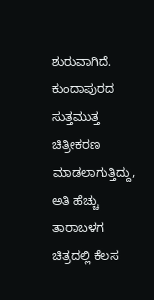ಶುರುವಾಗಿದೆ. ಕುಂದಾಪುರದ ಸುತ್ತಮುತ್ತ ಚಿತ್ರೀಕರಣ ಮಾಡಲಾಗುತ್ತಿದ್ದು, ಅತಿ ಹೆಚ್ಚು ತಾರಾಬಳಗ ಚಿತ್ರದಲ್ಲಿ ಕೆಲಸ‌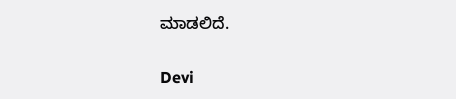ಮಾಡಲಿದೆ.

Devi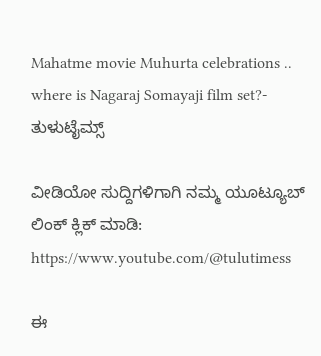Mahatme movie Muhurta celebrations .. where is Nagaraj Somayaji film set?- ತುಳುಟೈಮ್ಸ್

ವೀಡಿಯೋ ಸುದ್ದಿಗಳಿಗಾಗಿ ನಮ್ಮ ಯೂಟ್ಯೂಬ್ ಲಿಂಕ್ ಕ್ಲಿಕ್ ಮಾಡಿ: https://www.youtube.com/@tulutimess

ಈ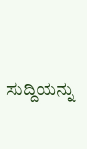ಸುದ್ದಿಯನ್ನು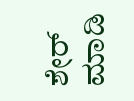ಶೇರ್ ಮಾಡಿ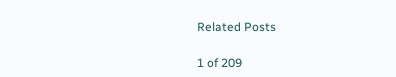Related Posts

1 of 209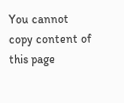You cannot copy content of this page